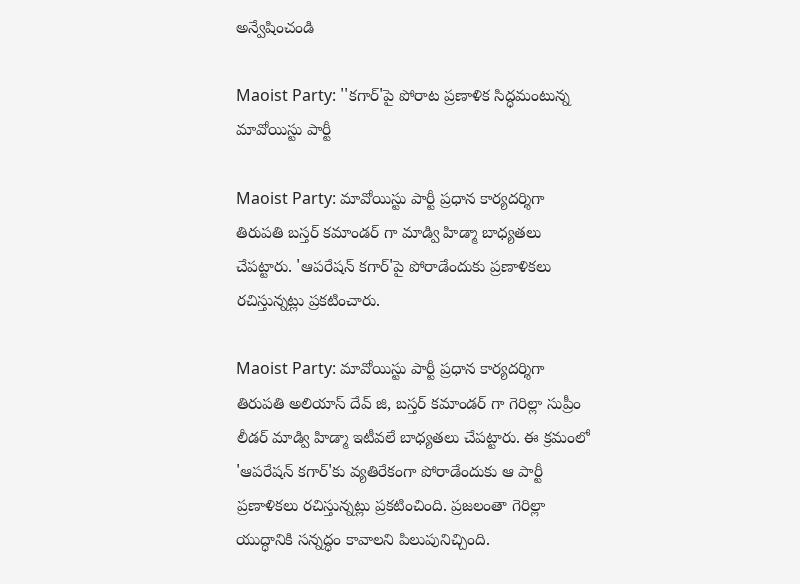అన్వేషించండి

Maoist Party: ''కగార్'పై పోరాట ప్రణాళిక సిద్ధమంటున్న మావోయిస్టు పార్టీ

Maoist Party: మావోయిస్టు పార్టీ ప్రధాన కార్యదర్శిగా తిరుపతి బస్తర్ కమాండర్ గా మాడ్వి హిడ్మా బాధ్యతలు చేపట్టారు. 'ఆపరేషన్ కగార్'పై పోరాడేందుకు ప్రణాళికలు రచిస్తున్నట్లు ప్రకటించారు.

Maoist Party: మావోయిస్టు పార్టీ ప్రధాన కార్యదర్శిగా తిరుపతి అలియాస్ దేవ్ జి, బస్తర్ కమాండర్ గా గెరిల్లా సుప్రీం లీడర్ మాడ్వి హిడ్మా ఇటీవలే బాధ్యతలు చేపట్టారు. ఈ క్రమంలో 'ఆపరేషన్ కగార్'కు వ్యతిరేకంగా పోరాడేందుకు ఆ పార్టీ ప్రణాళికలు రచిస్తున్నట్లు ప్రకటించింది. ప్రజలంతా గెరిల్లా యుద్ధానికి సన్నద్ధం కావాలని పిలుపునిచ్చింది.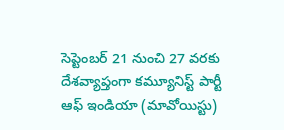సెప్టెంబర్ 21 నుంచి 27 వరకు దేశవ్యాప్తంగా కమ్యూనిస్ట్ పార్టీ ఆఫ్ ఇండియా (మావోయిస్టు)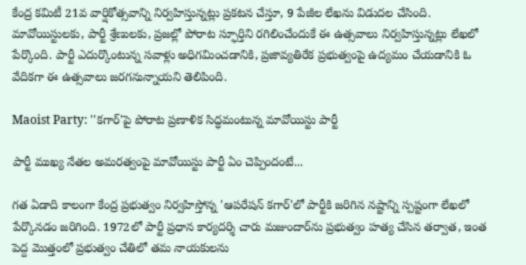కేంద్ర కమిటీ 21వ వార్షికోత్సవాన్ని నిర్వహిస్తున్నట్లు ప్రకటన చేస్తూ, 9 పేజీల లేఖను విడుదల చేసింది. మావోయిస్టులకు, పార్టీ శ్రేణులకు, ప్రజల్లో పోరాట స్ఫూర్తిని రగిలించేందుకే ఈ ఉత్సవాలు నిర్వహిస్తున్నట్లు లేఖలో పేర్కొంది. పార్టీ ఎదుర్కొంటున్న సవాళ్లు అధిగమించడానికి, ప్రజావ్యతిరేక ప్రభుత్వంపై ఉద్యమం చేయడానికి ఓ వేదికగా ఈ ఉత్సవాలు జరగనున్నాయని తెలిపింది.

Maoist Party: ''కగార్'పై పోరాట ప్రణాళిక సిద్ధమంటున్న మావోయిస్టు పార్టీ

పార్టీ ముఖ్య నేతల అమరత్వంపై మావోయిస్టు పార్టీ ఏం చెప్పిందంటే...

గత ఏడాది కాలంగా కేంద్ర ప్రభుత్వం నిర్వహిస్తోన్న 'ఆపరేషన్ కగార్'లో పార్టీకి జరిగిన నష్టాన్ని స్పష్టంగా లేఖలో పేర్కొనడం జరిగింది. 1972లో పార్టీ ప్రధాన కార్యదర్శి చారు మజుందార్‌ను ప్రభుత్వం హత్య చేసిన తర్వాత, ఇంత పెద్ద మొత్తంలో ప్రభుత్వం చేతిలో తమ నాయకులను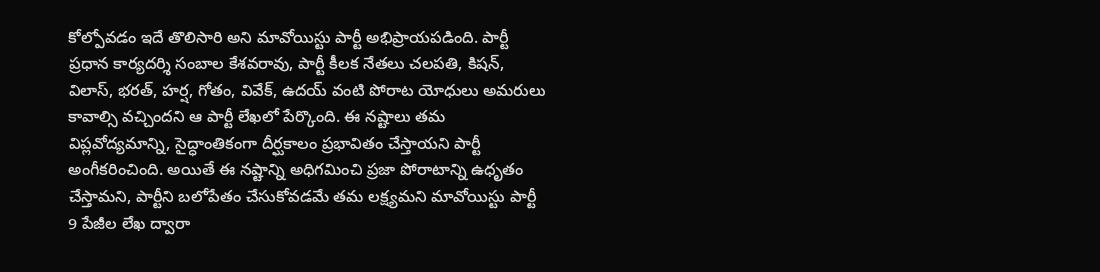కోల్పోవడం ఇదే తొలిసారి అని మావోయిస్టు పార్టీ అభిప్రాయపడింది. పార్టీ ప్రధాన కార్యదర్శి సంబాల కేశవరావు, పార్టీ కీలక నేతలు చలపతి, కిషన్, విలాస్, భరత్, హర్ష, గోతం, వివేక్, ఉదయ్ వంటి పోరాట యోధులు అమరులు కావాల్సి వచ్చిందని ఆ పార్టీ లేఖలో పేర్కొంది. ఈ నష్టాలు తమ విప్లవోద్యమాన్ని, సైద్ధాంతికంగా దీర్ఘకాలం ప్రభావితం చేస్తాయని పార్టీ అంగీకరించింది. అయితే ఈ నష్టాన్ని అధిగమించి ప్రజా పోరాటాన్ని ఉధృతం చేస్తామని, పార్టీని బలోపేతం చేసుకోవడమే తమ లక్ష్యమని మావోయిస్టు పార్టీ 9 పేజీల లేఖ ద్వారా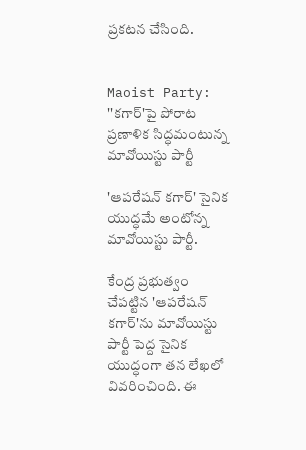ప్రకటన చేసింది.


Maoist Party: ''కగార్'పై పోరాట ప్రణాళిక సిద్ధమంటున్న మావోయిస్టు పార్టీ

'ఆపరేషన్ కగార్' సైనిక యుద్ధమే అంటోన్న మావోయిస్టు పార్టీ.

కేంద్ర ప్రభుత్వం చేపట్టిన 'ఆపరేషన్ కగార్'ను మావోయిస్టు పార్టీ పెద్ద సైనిక యుద్ధంగా తన లేఖలో వివరించింది. ఈ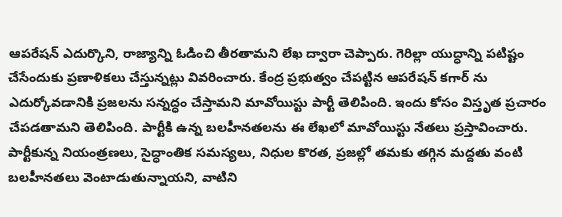ఆపరేషన్ ఎదుర్కొని, రాజ్యాన్ని ఓడించి తీరతామని లేఖ ద్వారా చెప్పారు. గెరిల్లా యుద్ధాన్ని పటిష్టం చేసేందుకు ప్రణాళికలు చేస్తున్నట్లు వివరించారు. కేంద్ర ప్రభుత్వం చేపట్టిన ఆపరేషన్ కగార్ ను ఎదుర్కోవడానికి ప్రజలను సన్నద్ధం చేస్తామని మావోయిస్టు పార్టీ తెలిపింది. ఇందు కోసం విస్తృత ప్రచారం చేపడతామని తెలిపింది. పార్టీకి ఉన్న బలహీనతలను ఈ లేఖలో మావోయిస్టు నేతలు ప్రస్తావించారు. పార్టీకున్న నియంత్రణలు, సైద్ధాంతిక సమస్యలు, నిధుల కొరత, ప్రజల్లో తమకు తగ్గిన మద్దతు వంటి బలహీనతలు వెంటాడుతున్నాయని, వాటిని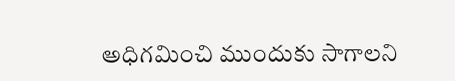అధిగమించి ముందుకు సాగాలని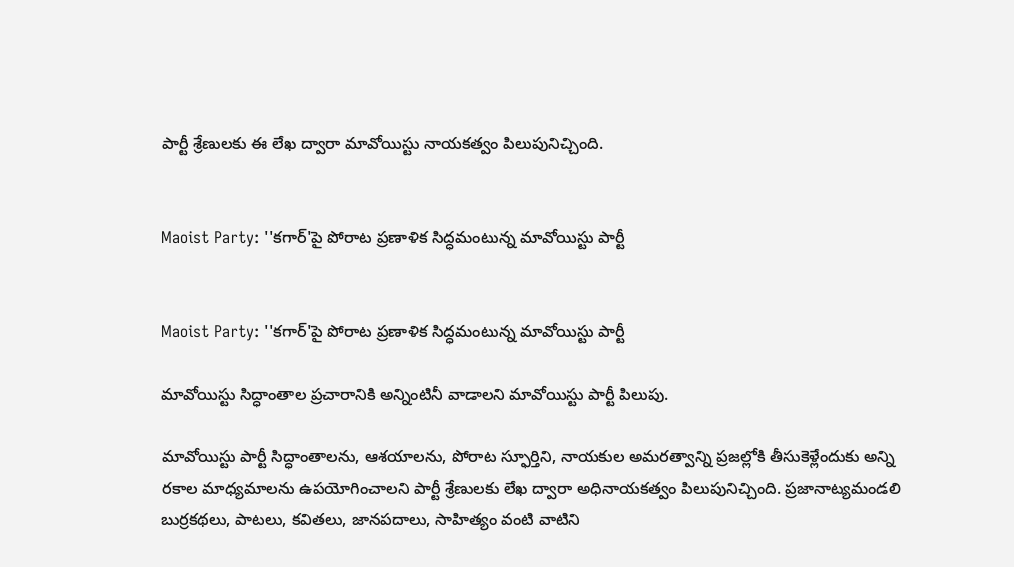పార్టీ శ్రేణులకు ఈ లేఖ ద్వారా మావోయిస్టు నాయకత్వం పిలుపునిచ్చింది.


Maoist Party: ''కగార్'పై పోరాట ప్రణాళిక సిద్ధమంటున్న మావోయిస్టు పార్టీ


Maoist Party: ''కగార్'పై పోరాట ప్రణాళిక సిద్ధమంటున్న మావోయిస్టు పార్టీ

మావోయిస్టు సిద్ధాంతాల ప్రచారానికి అన్నింటినీ వాడాలని మావోయిస్టు పార్టీ పిలుపు.

మావోయిస్టు పార్టీ సిద్ధాంతాలను, ఆశయాలను, పోరాట స్ఫూర్తిని, నాయకుల అమరత్వాన్ని ప్రజల్లోకి తీసుకెళ్లేందుకు అన్ని రకాల మాధ్యమాలను ఉపయోగించాలని పార్టీ శ్రేణులకు లేఖ ద్వారా అధినాయకత్వం పిలుపునిచ్చింది. ప్రజానాట్యమండలి బుర్రకథలు, పాటలు, కవితలు, జానపదాలు, సాహిత్యం వంటి వాటిని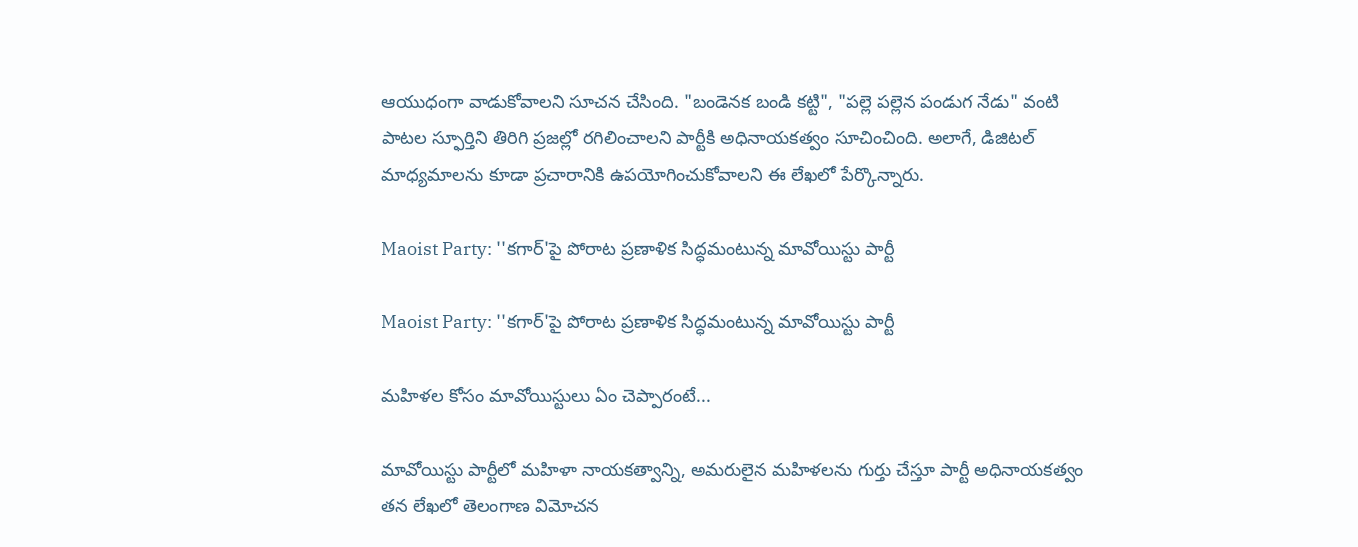ఆయుధంగా వాడుకోవాలని సూచన చేసింది. "బండెనక బండి కట్టి", "పల్లె పల్లెన పండుగ నేడు" వంటి పాటల స్ఫూర్తిని తిరిగి ప్రజల్లో రగిలించాలని పార్టీకి అధినాయకత్వం సూచించింది. అలాగే, డిజిటల్ మాధ్యమాలను కూడా ప్రచారానికి ఉపయోగించుకోవాలని ఈ లేఖలో పేర్కొన్నారు.

Maoist Party: ''కగార్'పై పోరాట ప్రణాళిక సిద్ధమంటున్న మావోయిస్టు పార్టీ

Maoist Party: ''కగార్'పై పోరాట ప్రణాళిక సిద్ధమంటున్న మావోయిస్టు పార్టీ

మహిళల కోసం మావోయిస్టులు ఏం చెప్పారంటే...

మావోయిస్టు పార్టీలో మహిళా నాయకత్వాన్ని, అమరులైన మహిళలను గుర్తు చేస్తూ పార్టీ అధినాయకత్వం తన లేఖలో తెలంగాణ విమోచన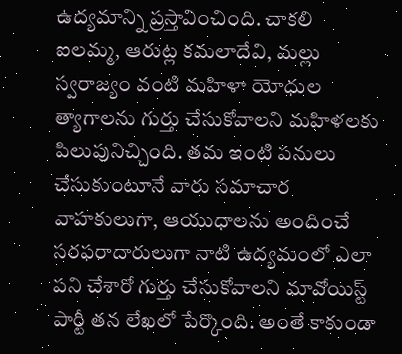ఉద్యమాన్ని ప్రస్తావించింది. చాకలి ఐలమ్మ, ఆరుట్ల కమలాదేవి, మల్లు స్వరాజ్యం వంటి మహిళా యోధుల త్యాగాలను గుర్తు చేసుకోవాలని మహిళలకు పిలుపునిచ్చింది. తమ ఇంటి పనులు చేసుకుంటూనే వారు సమాచార వాహకులుగా, ఆయుధాలను అందించే సరఫరాదారులుగా నాటి ఉద్యమంలో ఎలా పని చేశారో గుర్తు చేసుకోవాలని మావోయిస్ట్ పార్టీ తన లేఖలో పేర్కొంది. అంతే కాకుండా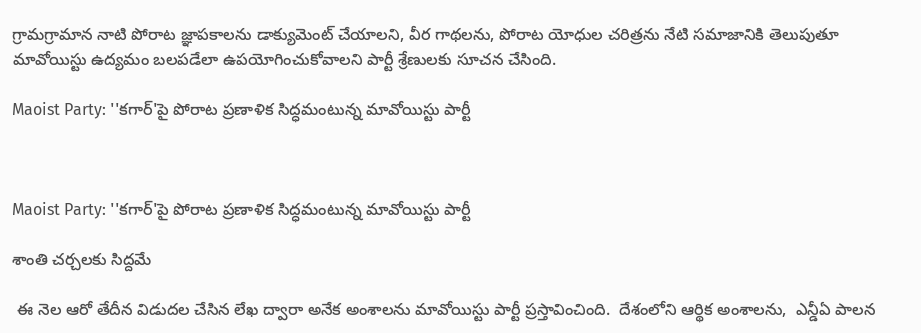గ్రామగ్రామాన నాటి పోరాట జ్ఞాపకాలను డాక్యుమెంట్ చేయాలని, వీర గాథలను, పోరాట యోధుల చరిత్రను నేటి సమాజానికి తెలుపుతూ మావోయిస్టు ఉద్యమం బలపడేలా ఉపయోగించుకోవాలని పార్టీ శ్రేణులకు సూచన చేసింది.

Maoist Party: ''కగార్'పై పోరాట ప్రణాళిక సిద్ధమంటున్న మావోయిస్టు పార్టీ



Maoist Party: ''కగార్'పై పోరాట ప్రణాళిక సిద్ధమంటున్న మావోయిస్టు పార్టీ

శాంతి చర్చలకు సిద్దమే

 ఈ నెల ఆరో తేదీన విడుదల చేసిన లేఖ ద్వారా అనేక అంశాలను మావోయిస్టు పార్టీ ప్రస్తావించింది.  దేశంలోని ఆర్థిక అంశాలను,  ఎన్డీఏ పాలన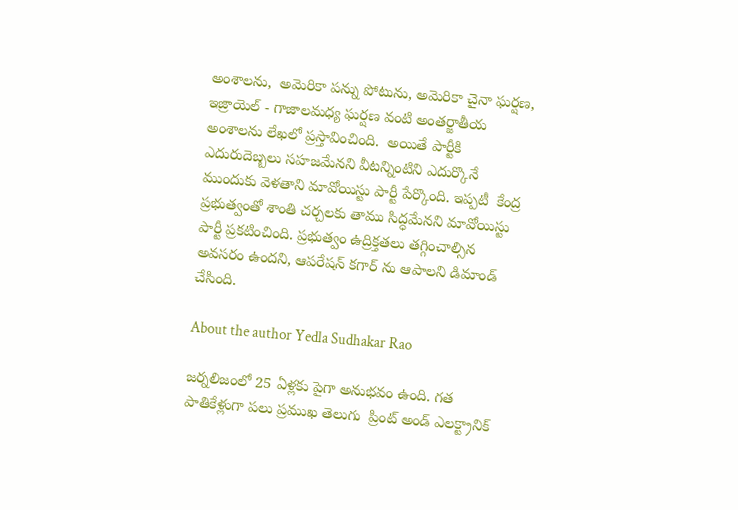అంశాలను,  అమెరికా పన్ను పోటును, అమెరికా చైనా ఘర్షణ,  ఇజ్రాయెల్ - గాజాలమధ్య ఘర్షణ వంటి అంతర్జాతీయ అంశాలను లేఖలో ప్రస్తావించింది.  అయితే పార్టీకి ఎదురుదెబ్బలు సహజమేనని వీటన్నింటిని ఎదుర్కొనే ముందుకు వెళతాని మావోయిస్టు పార్టీ పేర్కొంది. ఇప్పటీ  కేంద్ర ప్రభుత్వంతో శాంతి చర్చలకు తాము సిద్ధమేనని మావోయిస్టు పార్టీ ప్రకటించింది. ప్రభుత్వం ఉద్రిక్తతలు తగ్గించాల్సిన అవసరం ఉందని, ఆపరేషన్ కగార్ ను ఆపాలని డిమాండ్ చేసింది.

About the author Yedla Sudhakar Rao

జర్నలిజంలో 25 ఏళ్లకు పైగా అనుభవం ఉంది. గత పాతికేళ్లుగా పలు ప్రముఖ తెలుగు  ప్రింట్ అండ్ ఎలక్ట్రానిక్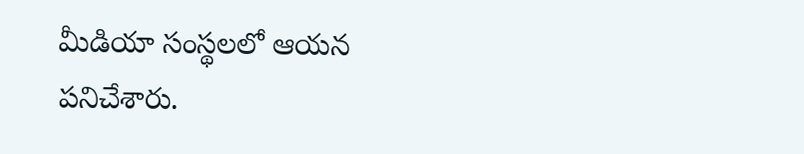మీడియా సంస్థలలో ఆయన పనిచేశారు.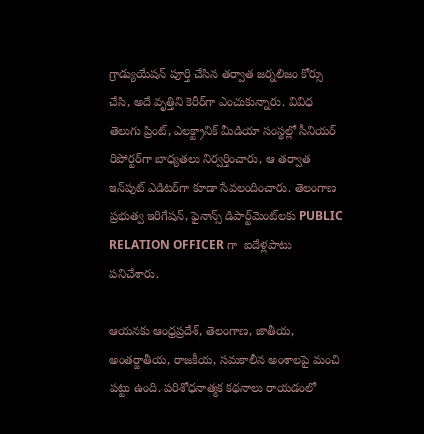గ్రాడ్యుయేషన్ పూర్తి చేసిన తర్వాత జర్నలిజం కోర్సు చేసి, అదే వృత్తిని కెరీర్‌గా ఎంచుకున్నారు. వివిధ తెలుగు ప్రింట్, ఎలక్ట్రానిక్ మీడియా సంస్థల్లో సీనియర్ రిపోర్టర్‌గా బాధ్యతలు నిర్వర్తించారు, ఆ తర్వాత ఇన్‌పుట్ ఎడిటర్‌గా కూడా సేవలందించారు. తెలంగాణ ప్రభుత్వ ఇరిగేషన్, ఫైనాన్స్ డిపార్ట్‌మెంట్‌లకు PUBLIC RELATION OFFICER గా  ఐదేళ్లపాటు పనిచేశారు.

ఆయనకు ఆంధ్రప్రదేశ్, తెలంగాణ, జాతీయ, అంతర్జాతీయ, రాజకీయ, సమకాలీన అంశాలపై మంచి పట్టు ఉంది. పరిశోధనాత్మక కథనాలు రాయడంలో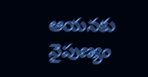ఆయనకు నైపుణ్యం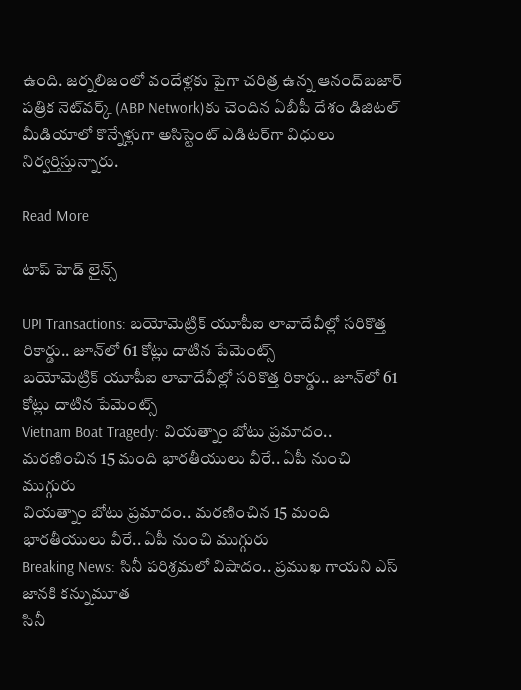ఉంది. జర్నలిజంలో వందేళ్లకు పైగా చరిత్ర ఉన్న ఆనంద్‌బజార్ పత్రిక నెట్‌వర్క్ (ABP Network)కు చెందిన ఏబీపీ దేశం డిజిటల్ మీడియాలో కొన్నేళ్లుగా అసిస్టెంట్ ఎడిటర్‌గా విధులు నిర్వర్తిస్తున్నారు.

Read More

టాప్ హెడ్ లైన్స్

UPI Transactions: బయోమెట్రిక్ యూపీఐ లావాదేవీల్లో సరికొత్త రికార్డు.. జూన్‌లో 61 కోట్లు దాటిన పేమెంట్స్
బయోమెట్రిక్ యూపీఐ లావాదేవీల్లో సరికొత్త రికార్డు.. జూన్‌లో 61 కోట్లు దాటిన పేమెంట్స్
Vietnam Boat Tragedy: వియత్నాం బోటు ప్రమాదం.. మరణించిన 15 మంది భారతీయులు వీరే.. ఏపీ నుంచి ముగ్గురు
వియత్నాం బోటు ప్రమాదం.. మరణించిన 15 మంది భారతీయులు వీరే.. ఏపీ నుంచి ముగ్గురు
Breaking News: సినీ పరిశ్రమలో విషాదం.. ప్రముఖ గాయని ఎస్ జానకి కన్నుమూత
సినీ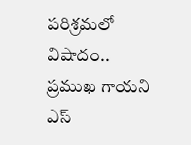పరిశ్రమలో విషాదం.. ప్రముఖ గాయని ఎస్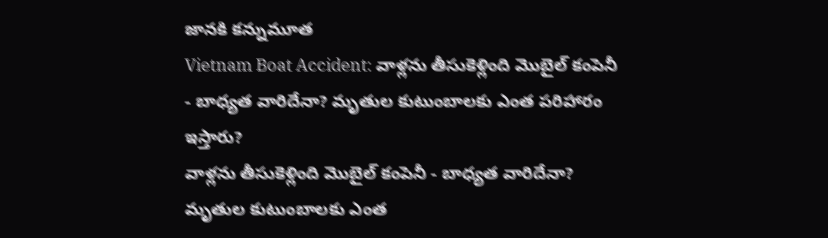జానకి కన్నుమూత
Vietnam Boat Accident: వాళ్లను తీసుకెళ్లింది మొబైల్ కంపెనీ - బాధ్యత వారిదేనా? మృతుల కుటుంబాలకు ఎంత పరిహారం ఇస్తారు?
వాళ్లను తీసుకెళ్లింది మొబైల్ కంపెనీ - బాధ్యత వారిదేనా? మృతుల కుటుంబాలకు ఎంత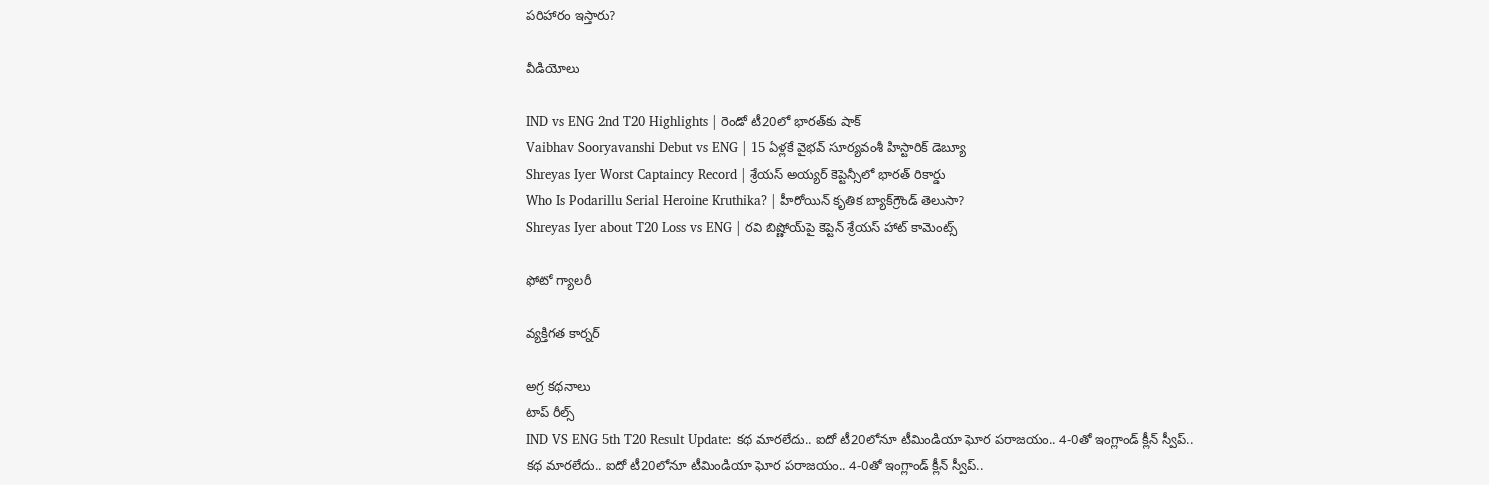పరిహారం ఇస్తారు?

వీడియోలు

IND vs ENG 2nd T20 Highlights | రెండో టీ20లో భారత్‌కు షాక్
Vaibhav Sooryavanshi Debut vs ENG | 15 ఏళ్లకే వైభవ్ సూర్యవంశీ హిస్టారిక్ డెబ్యూ
Shreyas Iyer Worst Captaincy Record | శ్రేయస్ అయ్యర్ కెప్టెన్సీలో భారత్ రికార్డు
Who Is Podarillu Serial Heroine Kruthika? | హీరోయిన్ కృతిక బ్యాక్‌గ్రౌండ్ తెలుసా?
Shreyas Iyer about T20 Loss vs ENG | రవి బిష్ణోయ్‌పై కెప్టెన్ శ్రేయస్ హాట్ కామెంట్స్

ఫోటో గ్యాలరీ

వ్యక్తిగత కార్నర్

అగ్ర కథనాలు
టాప్ రీల్స్
IND VS ENG 5th T20 Result Update: క‌థ మార‌లేదు.. ఐదో టీ20లోనూ టీమిండియా ఘోర ప‌రాజ‌యం.. 4-0తో ఇంగ్లాండ్ క్లీన్ స్వీప్..
క‌థ మార‌లేదు.. ఐదో టీ20లోనూ టీమిండియా ఘోర ప‌రాజ‌యం.. 4-0తో ఇంగ్లాండ్ క్లీన్ స్వీప్..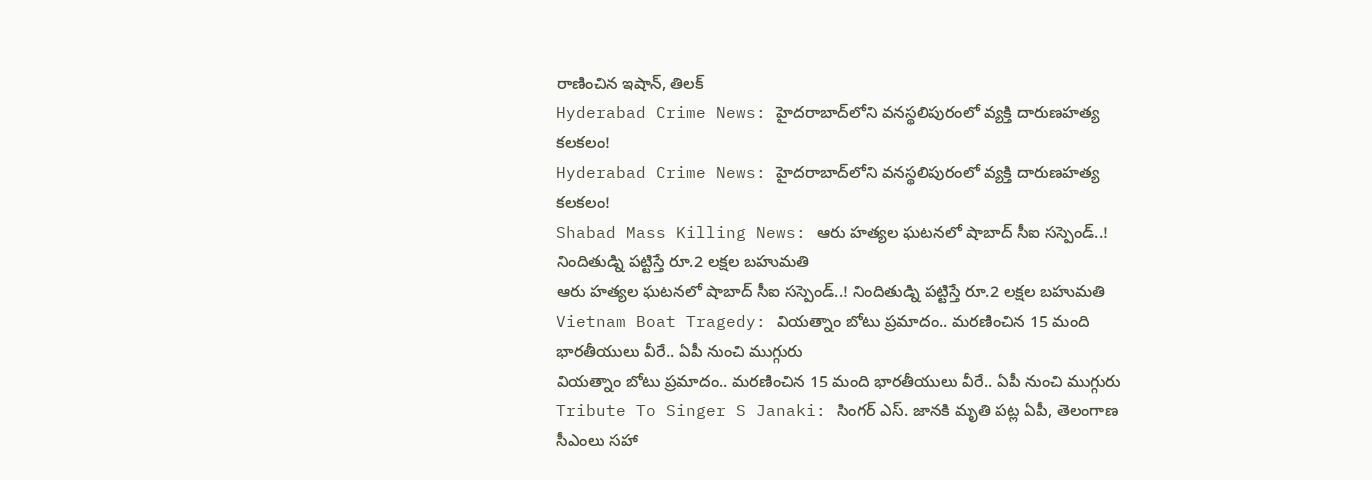రాణించిన ఇషాన్, తిలక్
Hyderabad Crime News: హైదరాబాద్‌లోని వనస్థలిపురంలో వ్యక్తి దారుణహత్య కలకలం!
Hyderabad Crime News: హైదరాబాద్‌లోని వనస్థలిపురంలో వ్యక్తి దారుణహత్య కలకలం!
Shabad Mass Killing News: ఆరు హత్యల ఘటనలో షాబాద్ సీఐ సస్పెండ్..! నిందితుడ్ని పట్టిస్తే రూ.2 లక్షల బహుమతి
ఆరు హత్యల ఘటనలో షాబాద్ సీఐ సస్పెండ్..! నిందితుడ్ని పట్టిస్తే రూ.2 లక్షల బహుమతి
Vietnam Boat Tragedy: వియత్నాం బోటు ప్రమాదం.. మరణించిన 15 మంది భారతీయులు వీరే.. ఏపీ నుంచి ముగ్గురు
వియత్నాం బోటు ప్రమాదం.. మరణించిన 15 మంది భారతీయులు వీరే.. ఏపీ నుంచి ముగ్గురు
Tribute To Singer S Janaki: సింగర్ ఎస్. జానకి మృతి పట్ల ఏపీ, తెలంగాణ సీఎంలు సహా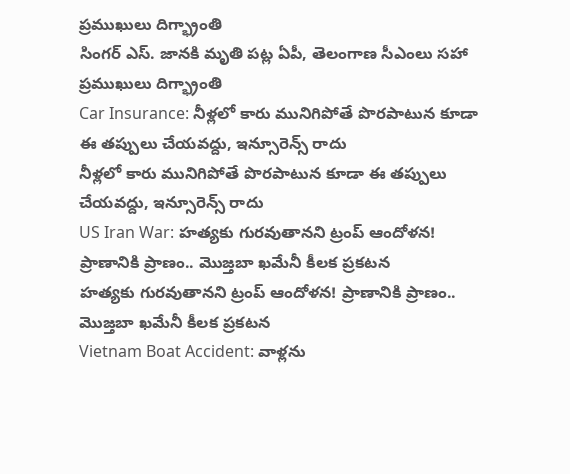ప్రముఖులు దిగ్భ్రాంతి
సింగర్ ఎస్. జానకి మృతి పట్ల ఏపీ, తెలంగాణ సీఎంలు సహా ప్రముఖులు దిగ్భ్రాంతి
Car Insurance: నీళ్లలో కారు మునిగిపోతే పొరపాటున కూడా ఈ తప్పులు చేయవద్దు, ఇన్సూరెన్స్ రాదు
నీళ్లలో కారు మునిగిపోతే పొరపాటున కూడా ఈ తప్పులు చేయవద్దు, ఇన్సూరెన్స్ రాదు
US Iran War: హత్యకు గురవుతానని ట్రంప్ ఆందోళన! ప్రాణానికి ప్రాణం.. మొజ్తబా ఖమేనీ కీలక ప్రకటన
హత్యకు గురవుతానని ట్రంప్ ఆందోళన! ప్రాణానికి ప్రాణం.. మొజ్తబా ఖమేనీ కీలక ప్రకటన
Vietnam Boat Accident: వాళ్లను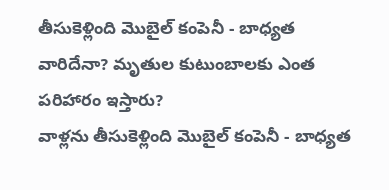తీసుకెళ్లింది మొబైల్ కంపెనీ - బాధ్యత వారిదేనా? మృతుల కుటుంబాలకు ఎంత పరిహారం ఇస్తారు?
వాళ్లను తీసుకెళ్లింది మొబైల్ కంపెనీ - బాధ్యత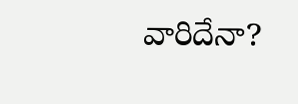వారిదేనా?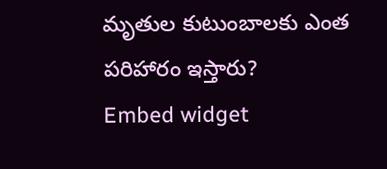మృతుల కుటుంబాలకు ఎంత పరిహారం ఇస్తారు?
Embed widget